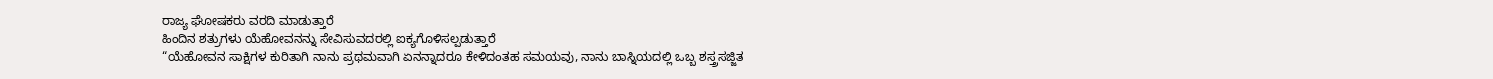ರಾಜ್ಯ ಘೋಷಕರು ವರದಿ ಮಾಡುತ್ತಾರೆ
ಹಿಂದಿನ ಶತ್ರುಗಳು ಯೆಹೋವನನ್ನು ಸೇವಿಸುವದರಲ್ಲಿ ಐಕ್ಯಗೊಳಿಸಲ್ಪಡುತ್ತಾರೆ
“ಯೆಹೋವನ ಸಾಕ್ಷಿಗಳ ಕುರಿತಾಗಿ ನಾನು ಪ್ರಥಮವಾಗಿ ಏನನ್ನಾದರೂ ಕೇಳಿದಂತಹ ಸಮಯವು, ನಾನು ಬಾಸ್ನಿಯದಲ್ಲಿ ಒಬ್ಬ ಶಸ್ತ್ರಸಜ್ಜಿತ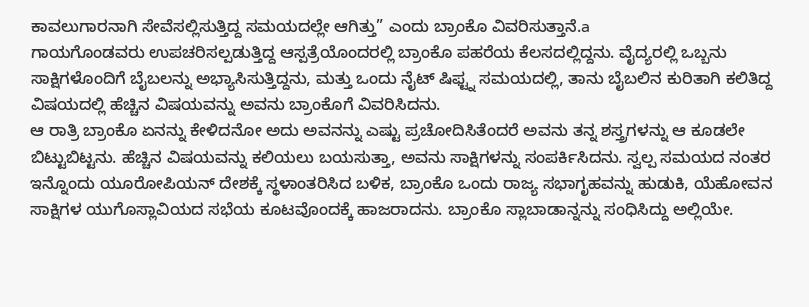ಕಾವಲುಗಾರನಾಗಿ ಸೇವೆಸಲ್ಲಿಸುತ್ತಿದ್ದ ಸಮಯದಲ್ಲೇ ಆಗಿತ್ತು” ಎಂದು ಬ್ರಾಂಕೊ ವಿವರಿಸುತ್ತಾನೆ.a
ಗಾಯಗೊಂಡವರು ಉಪಚರಿಸಲ್ಪಡುತ್ತಿದ್ದ ಆಸ್ಪತ್ರೆಯೊಂದರಲ್ಲಿ ಬ್ರಾಂಕೊ ಪಹರೆಯ ಕೆಲಸದಲ್ಲಿದ್ದನು. ವೈದ್ಯರಲ್ಲಿ ಒಬ್ಬನು ಸಾಕ್ಷಿಗಳೊಂದಿಗೆ ಬೈಬಲನ್ನು ಅಭ್ಯಾಸಿಸುತ್ತಿದ್ದನು, ಮತ್ತು ಒಂದು ನೈಟ್ ಷಿಫ್ಟ್ನ ಸಮಯದಲ್ಲಿ, ತಾನು ಬೈಬಲಿನ ಕುರಿತಾಗಿ ಕಲಿತಿದ್ದ ವಿಷಯದಲ್ಲಿ ಹೆಚ್ಚಿನ ವಿಷಯವನ್ನು ಅವನು ಬ್ರಾಂಕೊಗೆ ವಿವರಿಸಿದನು.
ಆ ರಾತ್ರಿ ಬ್ರಾಂಕೊ ಏನನ್ನು ಕೇಳಿದನೋ ಅದು ಅವನನ್ನು ಎಷ್ಟು ಪ್ರಚೋದಿಸಿತೆಂದರೆ ಅವನು ತನ್ನ ಶಸ್ತ್ರಗಳನ್ನು ಆ ಕೂಡಲೇ ಬಿಟ್ಟುಬಿಟ್ಟನು. ಹೆಚ್ಚಿನ ವಿಷಯವನ್ನು ಕಲಿಯಲು ಬಯಸುತ್ತಾ, ಅವನು ಸಾಕ್ಷಿಗಳನ್ನು ಸಂಪರ್ಕಿಸಿದನು. ಸ್ವಲ್ಪ ಸಮಯದ ನಂತರ ಇನ್ನೊಂದು ಯೂರೋಪಿಯನ್ ದೇಶಕ್ಕೆ ಸ್ಥಳಾಂತರಿಸಿದ ಬಳಿಕ, ಬ್ರಾಂಕೊ ಒಂದು ರಾಜ್ಯ ಸಭಾಗೃಹವನ್ನು ಹುಡುಕಿ, ಯೆಹೋವನ ಸಾಕ್ಷಿಗಳ ಯುಗೊಸ್ಲಾವಿಯದ ಸಭೆಯ ಕೂಟವೊಂದಕ್ಕೆ ಹಾಜರಾದನು. ಬ್ರಾಂಕೊ ಸ್ಲಾಬಾಡಾನ್ನನ್ನು ಸಂಧಿಸಿದ್ದು ಅಲ್ಲಿಯೇ.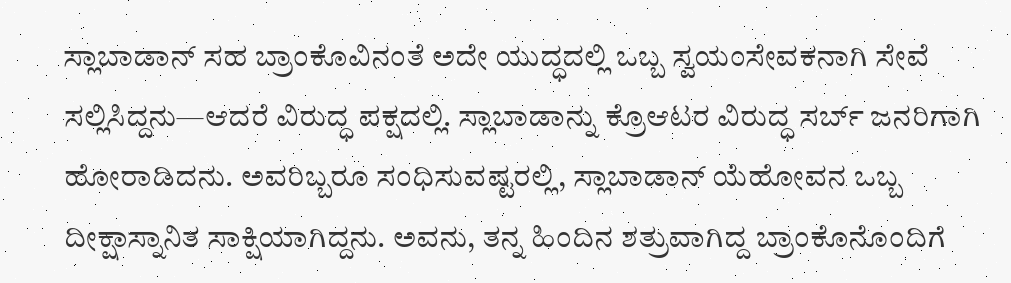ಸ್ಲಾಬಾಡಾನ್ ಸಹ ಬ್ರಾಂಕೊವಿನಂತೆ ಅದೇ ಯುದ್ಧದಲ್ಲಿ ಒಬ್ಬ ಸ್ವಯಂಸೇವಕನಾಗಿ ಸೇವೆ ಸಲ್ಲಿಸಿದ್ದನು—ಆದರೆ ವಿರುದ್ಧ ಪಕ್ಷದಲ್ಲಿ. ಸ್ಲಾಬಾಡಾನ್ನು ಕ್ರೊಆಟರ ವಿರುದ್ಧ ಸರ್ಬ್ ಜನರಿಗಾಗಿ ಹೋರಾಡಿದನು. ಅವರಿಬ್ಬರೂ ಸಂಧಿಸುವಷ್ಟರಲ್ಲಿ, ಸ್ಲಾಬಾಡಾನ್ ಯೆಹೋವನ ಒಬ್ಬ ದೀಕ್ಷಾಸ್ನಾನಿತ ಸಾಕ್ಷಿಯಾಗಿದ್ದನು. ಅವನು, ತನ್ನ ಹಿಂದಿನ ಶತ್ರುವಾಗಿದ್ದ ಬ್ರಾಂಕೊನೊಂದಿಗೆ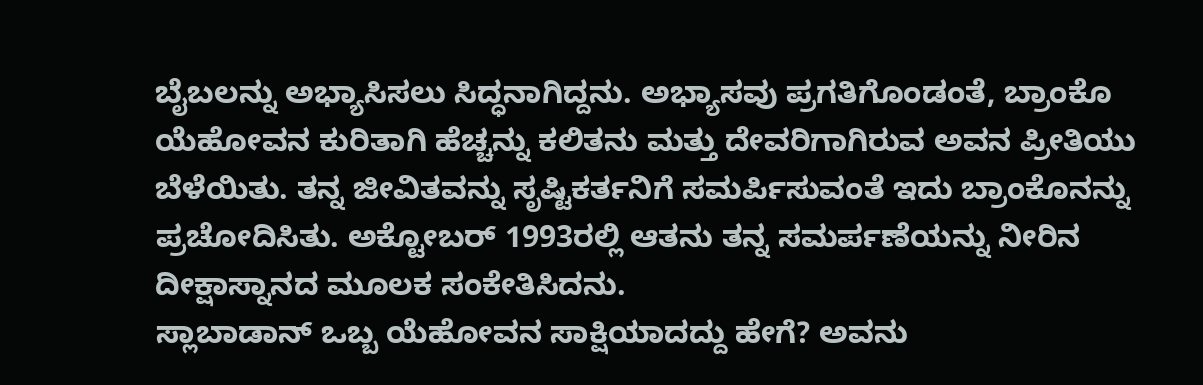ಬೈಬಲನ್ನು ಅಭ್ಯಾಸಿಸಲು ಸಿದ್ಧನಾಗಿದ್ದನು. ಅಭ್ಯಾಸವು ಪ್ರಗತಿಗೊಂಡಂತೆ, ಬ್ರಾಂಕೊ ಯೆಹೋವನ ಕುರಿತಾಗಿ ಹೆಚ್ಚನ್ನು ಕಲಿತನು ಮತ್ತು ದೇವರಿಗಾಗಿರುವ ಅವನ ಪ್ರೀತಿಯು ಬೆಳೆಯಿತು. ತನ್ನ ಜೀವಿತವನ್ನು ಸೃಷ್ಟಿಕರ್ತನಿಗೆ ಸಮರ್ಪಿಸುವಂತೆ ಇದು ಬ್ರಾಂಕೊನನ್ನು ಪ್ರಚೋದಿಸಿತು. ಅಕ್ಟೋಬರ್ 1993ರಲ್ಲಿ ಆತನು ತನ್ನ ಸಮರ್ಪಣೆಯನ್ನು ನೀರಿನ ದೀಕ್ಷಾಸ್ನಾನದ ಮೂಲಕ ಸಂಕೇತಿಸಿದನು.
ಸ್ಲಾಬಾಡಾನ್ ಒಬ್ಬ ಯೆಹೋವನ ಸಾಕ್ಷಿಯಾದದ್ದು ಹೇಗೆ? ಅವನು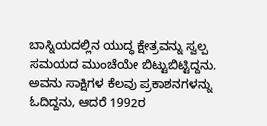ಬಾಸ್ನಿಯದಲ್ಲಿನ ಯುದ್ಧ ಕ್ಷೇತ್ರವನ್ನು ಸ್ವಲ್ಪ ಸಮಯದ ಮುಂಚೆಯೇ ಬಿಟ್ಟುಬಿಟ್ಟಿದ್ದನು. ಅವನು ಸಾಕ್ಷಿಗಳ ಕೆಲವು ಪ್ರಕಾಶನಗಳನ್ನು ಓದಿದ್ದನು, ಆದರೆ 1992ರ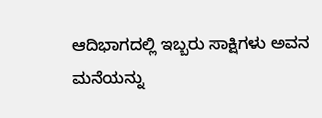ಆದಿಭಾಗದಲ್ಲಿ ಇಬ್ಬರು ಸಾಕ್ಷಿಗಳು ಅವನ ಮನೆಯನ್ನು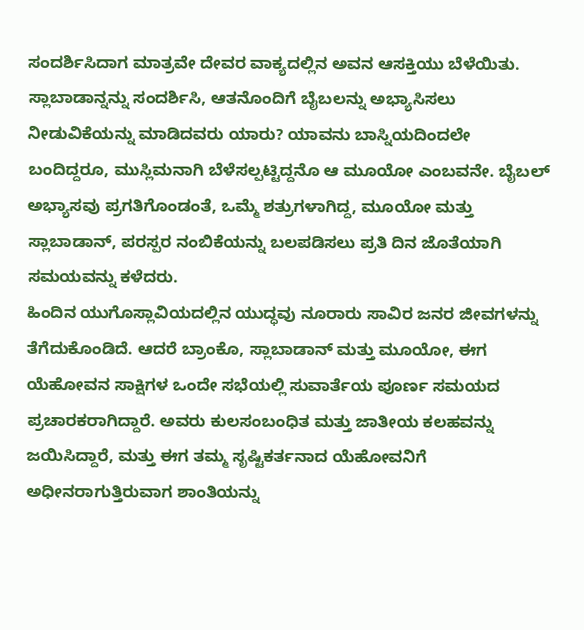ಸಂದರ್ಶಿಸಿದಾಗ ಮಾತ್ರವೇ ದೇವರ ವಾಕ್ಯದಲ್ಲಿನ ಅವನ ಆಸಕ್ತಿಯು ಬೆಳೆಯಿತು. ಸ್ಲಾಬಾಡಾನ್ನನ್ನು ಸಂದರ್ಶಿಸಿ, ಆತನೊಂದಿಗೆ ಬೈಬಲನ್ನು ಅಭ್ಯಾಸಿಸಲು ನೀಡುವಿಕೆಯನ್ನು ಮಾಡಿದವರು ಯಾರು? ಯಾವನು ಬಾಸ್ನಿಯದಿಂದಲೇ ಬಂದಿದ್ದರೂ, ಮುಸ್ಲಿಮನಾಗಿ ಬೆಳೆಸಲ್ಪಟ್ಟಿದ್ದನೊ ಆ ಮೂಯೋ ಎಂಬವನೇ. ಬೈಬಲ್ ಅಭ್ಯಾಸವು ಪ್ರಗತಿಗೊಂಡಂತೆ, ಒಮ್ಮೆ ಶತ್ರುಗಳಾಗಿದ್ದ, ಮೂಯೋ ಮತ್ತು ಸ್ಲಾಬಾಡಾನ್, ಪರಸ್ಪರ ನಂಬಿಕೆಯನ್ನು ಬಲಪಡಿಸಲು ಪ್ರತಿ ದಿನ ಜೊತೆಯಾಗಿ ಸಮಯವನ್ನು ಕಳೆದರು.
ಹಿಂದಿನ ಯುಗೊಸ್ಲಾವಿಯದಲ್ಲಿನ ಯುದ್ಧವು ನೂರಾರು ಸಾವಿರ ಜನರ ಜೀವಗಳನ್ನು ತೆಗೆದುಕೊಂಡಿದೆ. ಆದರೆ ಬ್ರಾಂಕೊ, ಸ್ಲಾಬಾಡಾನ್ ಮತ್ತು ಮೂಯೋ, ಈಗ ಯೆಹೋವನ ಸಾಕ್ಷಿಗಳ ಒಂದೇ ಸಭೆಯಲ್ಲಿ ಸುವಾರ್ತೆಯ ಪೂರ್ಣ ಸಮಯದ ಪ್ರಚಾರಕರಾಗಿದ್ದಾರೆ. ಅವರು ಕುಲಸಂಬಂಧಿತ ಮತ್ತು ಜಾತೀಯ ಕಲಹವನ್ನು ಜಯಿಸಿದ್ದಾರೆ, ಮತ್ತು ಈಗ ತಮ್ಮ ಸೃಷ್ಟಿಕರ್ತನಾದ ಯೆಹೋವನಿಗೆ ಅಧೀನರಾಗುತ್ತಿರುವಾಗ ಶಾಂತಿಯನ್ನು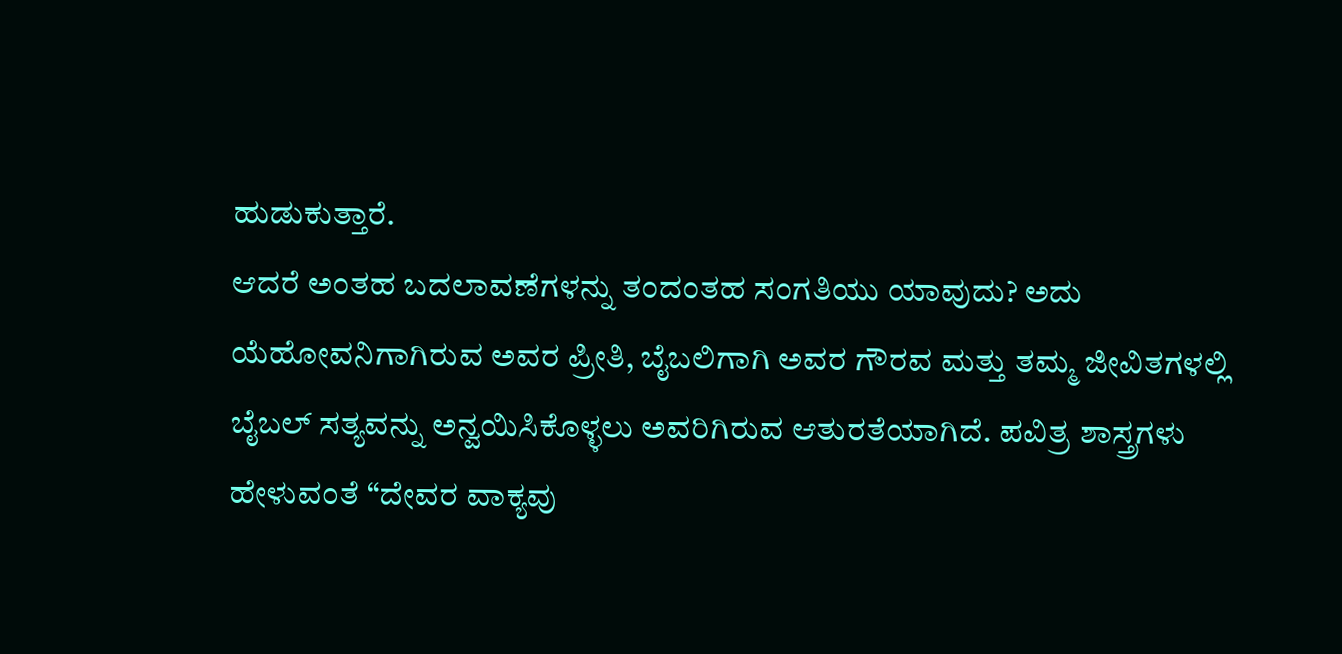ಹುಡುಕುತ್ತಾರೆ.
ಆದರೆ ಅಂತಹ ಬದಲಾವಣೆಗಳನ್ನು ತಂದಂತಹ ಸಂಗತಿಯು ಯಾವುದು? ಅದು ಯೆಹೋವನಿಗಾಗಿರುವ ಅವರ ಪ್ರೀತಿ, ಬೈಬಲಿಗಾಗಿ ಅವರ ಗೌರವ ಮತ್ತು ತಮ್ಮ ಜೀವಿತಗಳಲ್ಲಿ ಬೈಬಲ್ ಸತ್ಯವನ್ನು ಅನ್ವಯಿಸಿಕೊಳ್ಳಲು ಅವರಿಗಿರುವ ಆತುರತೆಯಾಗಿದೆ. ಪವಿತ್ರ ಶಾಸ್ತ್ರಗಳು ಹೇಳುವಂತೆ “ದೇವರ ವಾಕ್ಯವು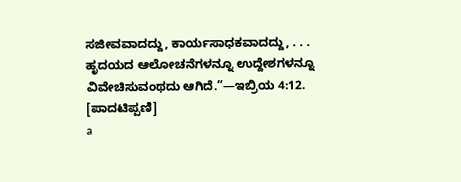ಸಜೀವವಾದದ್ದು, ಕಾರ್ಯಸಾಧಕವಾದದ್ದು, . . . ಹೃದಯದ ಆಲೋಚನೆಗಳನ್ನೂ ಉದ್ದೇಶಗಳನ್ನೂ ವಿವೇಚಿಸುವಂಥದು ಆಗಿದೆ.”—ಇಬ್ರಿಯ 4:12.
[ಪಾದಟಿಪ್ಪಣಿ]
a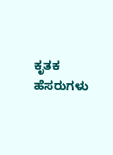ಕೃತಕ ಹೆಸರುಗಳು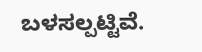ಬಳಸಲ್ಪಟ್ಟಿವೆ.